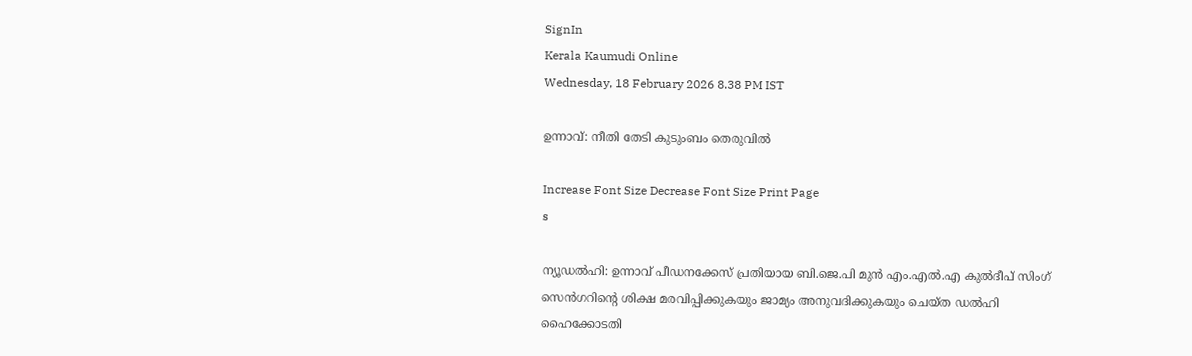SignIn
Kerala Kaumudi Online
Wednesday, 18 February 2026 8.38 PM IST

ഉന്നാവ്: നീതി തേടി കുടുംബം തെരുവിൽ

Increase Font Size Decrease Font Size Print Page
s

ന്യൂഡൽഹി: ഉന്നാവ് പീഡനക്കേസ് പ്രതിയായ ബി.ജെ.പി മുൻ എം.എൽ.എ കുൽദീപ് സിംഗ് സെൻഗറിന്റെ ശിക്ഷ മരവിപ്പിക്കുകയും ജാമ്യം അനുവദിക്കുകയും ചെയ്‌ത ഡൽഹി ഹൈക്കോടതി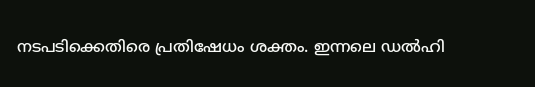നടപടിക്കെതിരെ പ്രതിഷേധം ശക്തം. ഇന്നലെ ഡൽഹി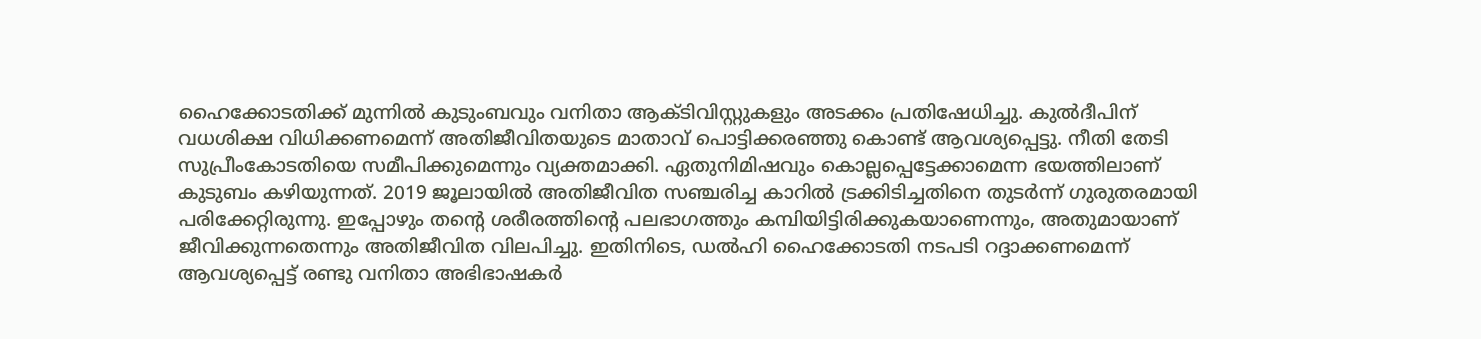ഹൈക്കോടതിക്ക് മുന്നിൽ കുടുംബവും വനിതാ ആക്‌ടിവിസ്റ്റുകളും അടക്കം പ്രതിഷേധിച്ചു. കുൽദീപിന് വധശിക്ഷ വിധിക്കണമെന്ന് അതിജീവിതയുടെ മാതാവ് പൊട്ടിക്കരഞ്ഞു കൊണ്ട് ആവശ്യപ്പെട്ടു. നീതി തേടി സുപ്രീംകോടതിയെ സമീപിക്കുമെന്നും വ്യക്തമാക്കി. ഏതുനിമിഷവും കൊല്ലപ്പെട്ടേക്കാമെന്ന ഭയത്തിലാണ് കുടുബം കഴിയുന്നത്. 2019 ജൂലായിൽ അതിജീവിത സഞ്ചരിച്ച കാറിൽ ട്രക്കിടിച്ചതിനെ തുടർന്ന് ഗുരുതരമായി പരിക്കേറ്റിരുന്നു. ഇപ്പോഴും തന്റെ ശരീരത്തിന്റെ പലഭാഗത്തും കമ്പിയിട്ടിരിക്കുകയാണെന്നും, അതുമായാണ് ജീവിക്കുന്നതെന്നും അതിജീവിത വിലപിച്ചു. ഇതിനിടെ, ഡൽഹി ഹൈക്കോടതി നടപടി റദ്ദാക്കണമെന്ന് ആവശ്യപ്പെട്ട് രണ്ടു വനിതാ അഭിഭാഷകർ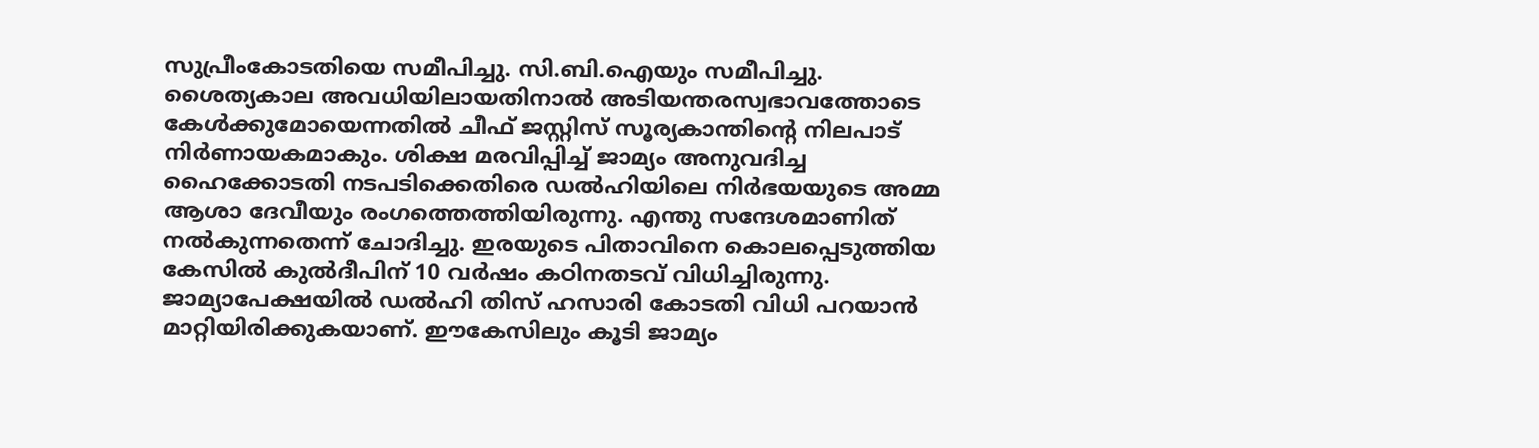സുപ്രീംകോടതിയെ സമീപിച്ചു. സി.ബി.ഐയും സമീപിച്ചു. ശൈത്യകാല അവധിയിലായതിനാൽ അടിയന്തരസ്വഭാവത്തോടെ കേൾക്കുമോയെന്നതിൽ ചീഫ് ജസ്റ്റിസ് സൂര്യകാന്തിന്റെ നിലപാട് നിർണായകമാകും. ശിക്ഷ മരവിപ്പിച്ച് ജാമ്യം അനുവദിച്ച ഹൈക്കോടതി നടപടിക്കെതിരെ ഡൽഹിയിലെ നിർഭയയുടെ അമ്മ ആശാ ദേവീയും രംഗത്തെത്തിയിരുന്നു. എന്തു സന്ദേശമാണിത് നൽകുന്നതെന്ന് ചോദിച്ചു. ഇരയുടെ പിതാവിനെ കൊലപ്പെടുത്തിയ കേസിൽ കുൽദീപിന് 10 വർഷം കഠിനതടവ് വിധിച്ചിരുന്നു. ജാമ്യാപേക്ഷയിൽ ഡൽഹി തിസ് ഹസാരി കോടതി വിധി പറയാൻ മാറ്റിയിരിക്കുകയാണ്. ഈകേസിലും കൂടി ജാമ്യം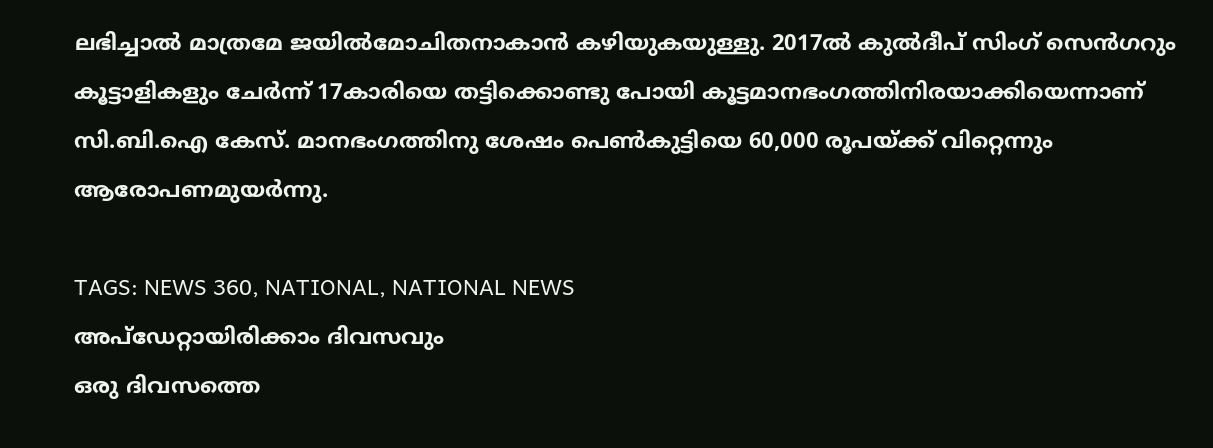ലഭിച്ചാൽ മാത്രമേ ജയിൽമോചിതനാകാൻ കഴിയുകയുള്ളു. 2017ൽ കുൽദീപ് സിംഗ് സെൻഗറും കൂട്ടാളികളും ചേർന്ന് 17കാരിയെ തട്ടിക്കൊണ്ടു പോയി കൂട്ടമാനഭംഗത്തിനിരയാക്കിയെന്നാണ് സി.ബി.ഐ കേസ്. മാനഭംഗത്തിനു ശേഷം പെൺകുട്ടിയെ 60,000 രൂപയ്‌ക്ക് വിറ്റെന്നും ആരോപണമുയർന്നു.

TAGS: NEWS 360, NATIONAL, NATIONAL NEWS
അപ്ഡേറ്റായിരിക്കാം ദിവസവും
ഒരു ദിവസത്തെ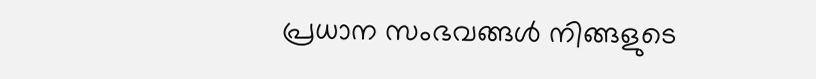പ്രധാന സംഭവങ്ങൾ നിങ്ങളുടെ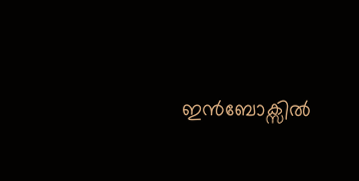ഇൻബോക്സിൽ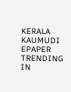KERALA KAUMUDI EPAPER
TRENDING IN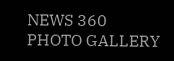NEWS 360
PHOTO GALLERY